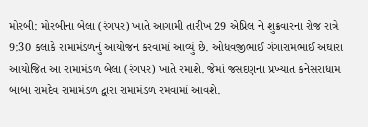મોરબી: મોરબીના બેલા (રંગપર) ખાતે આગામી તારીખ 29 એપ્રિલ ને શુક્રવારના રોજ રાત્રે 9:30 કલાકે રામામંડળનું આયોજન કરવામાં આવ્યું છે. ઓધવજીભાઈ ગંગારામભાઈ અઘારા આયોજિત આ રામામંડળ બેલા (રંગપર) ખાતે રમાશે. જેમાં જસદણના પ્રખ્યાત કનેસરાધામ બાબા રામદેવ રામામંડળ દ્વારા રામામંડળ રમવામાં આવશે.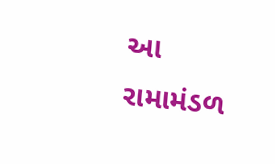આ રામામંડળ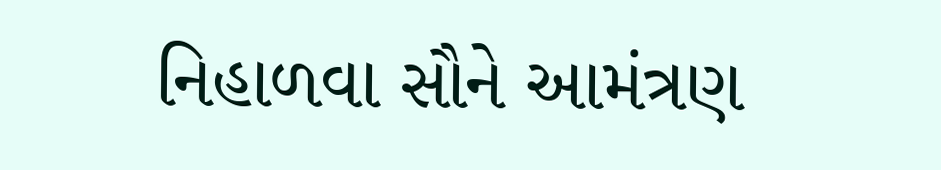નિહાળવા સૌને આમંત્રણ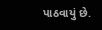પાઠવાયું છે.